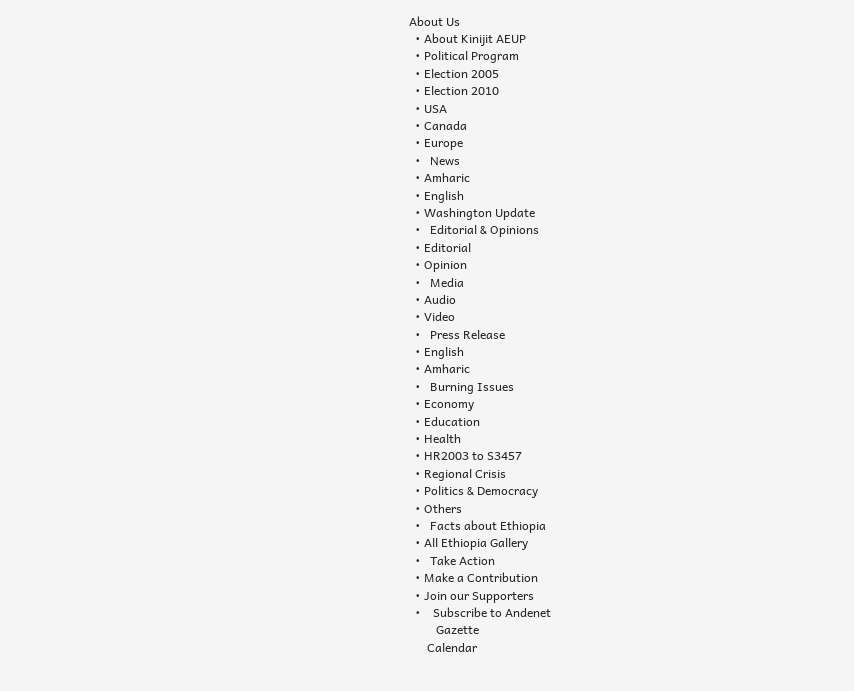About Us
  • About Kinijit AEUP
  • Political Program
  • Election 2005
  • Election 2010
  • USA
  • Canada
  • Europe
  •   News
  • Amharic
  • English
  • Washington Update
  •   Editorial & Opinions
  • Editorial
  • Opinion
  •   Media
  • Audio
  • Video
  •   Press Release
  • English
  • Amharic
  •   Burning Issues
  • Economy
  • Education
  • Health
  • HR2003 to S3457
  • Regional Crisis
  • Politics & Democracy
  • Others
  •   Facts about Ethiopia
  • All Ethiopia Gallery
  •   Take Action
  • Make a Contribution
  • Join our Supporters
  •    Subscribe to Andenet
         Gazette
      Calendar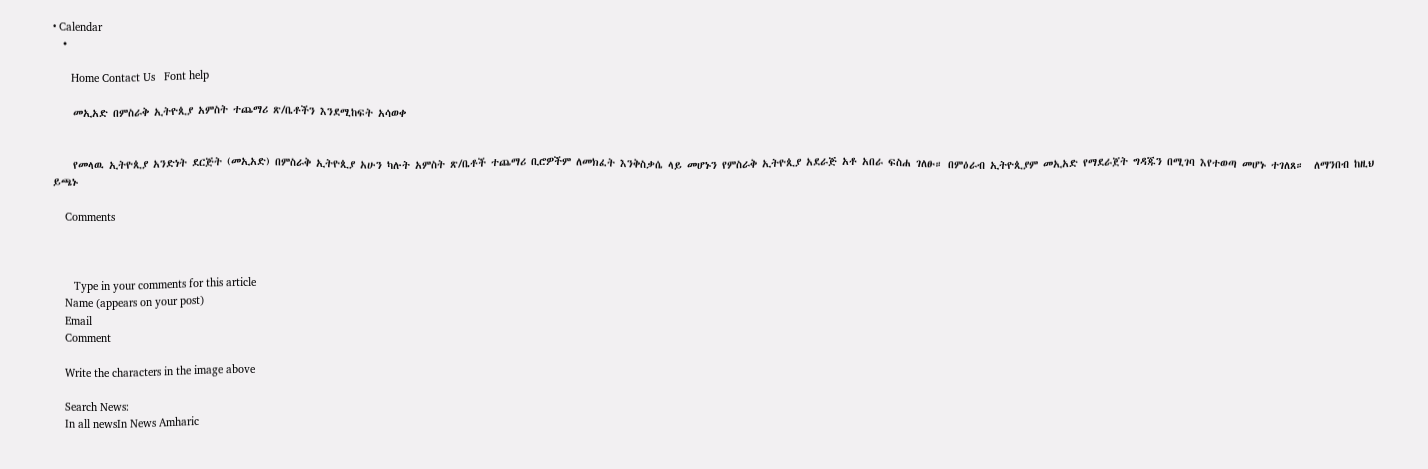• Calendar
  •

      Home Contact Us   Font help

    መኢአድ በምስራቅ ኢትዮጲያ አምስት ተጨማሪ ጽ/ቤቶችን እንደሚከፍት አሳወቀ


    የመላዉ ኢትዮጲያ አንድነት ደርጅት (መኢአድ) በምስራቅ ኢትዮጲያ አሁን ካሉት አምስት ጽ/ቤቶች ተጨማሪ ቢሮዎችም ለመክፈት እንቅስቃሴ ላይ መሆኑን የምስራቅ ኢትዮጲያ አደራጅ አቶ አበራ ፍስሐ ገለፁ። በምዕራብ ኢትዮጲያም መኢአድ የማደራጀት ግዳጁን በሚገባ እየተወጣ መሆኑ ተገለጸ።  ለማንበብ ከዚህ ይጫኑ

    Comments



       Type in your comments for this article
    Name (appears on your post)
    Email
    Comment

    Write the characters in the image above

    Search News:
    In all newsIn News Amharic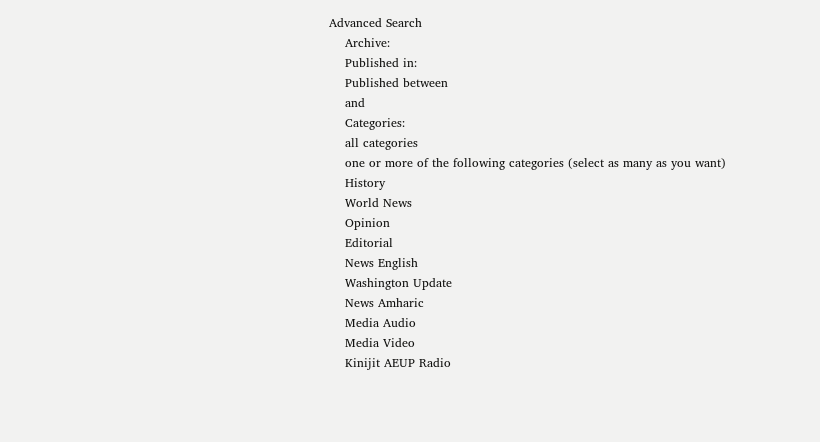Advanced Search
    Archive:
    Published in:
    Published between
    and
    Categories:
    all categories
    one or more of the following categories (select as many as you want)
    History
    World News
    Opinion
    Editorial
    News English
    Washington Update
    News Amharic
    Media Audio
    Media Video
    Kinijit AEUP Radio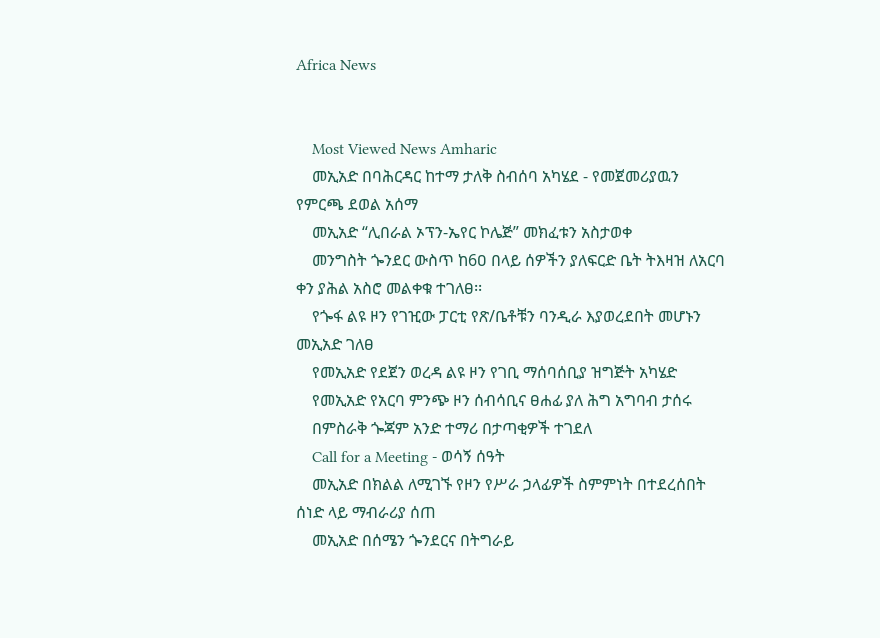Africa News


    Most Viewed News Amharic
    መኢአድ በባሕርዳር ከተማ ታለቅ ስብሰባ አካሄደ - የመጀመሪያዉን የምርጫ ደወል አሰማ
    መኢአድ “ሊበራል ኦፕን-ኤየር ኮሌጅ” መክፈቱን አስታወቀ
    መንግስት ጐንደር ውስጥ ከ6ዐ በላይ ሰዎችን ያለፍርድ ቤት ትእዛዝ ለአርባ ቀን ያሕል አስሮ መልቀቁ ተገለፀ፡፡
    የጐፋ ልዩ ዞን የገዢው ፓርቲ የጽ/ቤቶቹን ባንዲራ እያወረደበት መሆኑን መኢአድ ገለፀ
    የመኢአድ የደጀን ወረዳ ልዩ ዞን የገቢ ማሰባሰቢያ ዝግጅት አካሄድ
    የመኢአድ የአርባ ምንጭ ዞን ሰብሳቢና ፀሐፊ ያለ ሕግ አግባብ ታሰሩ
    በምስራቅ ጐጃም አንድ ተማሪ በታጣቂዎች ተገደለ
    Call for a Meeting - ወሳኝ ሰዓት
    መኢአድ በክልል ለሚገኙ የዞን የሥራ ኃላፊዎች ስምምነት በተደረሰበት ሰነድ ላይ ማብራሪያ ሰጠ
    መኢአድ በሰሜን ጐንደርና በትግራይ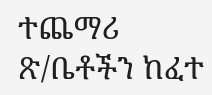ተጨማሪ ጽ/ቤቶችን ከፈተ